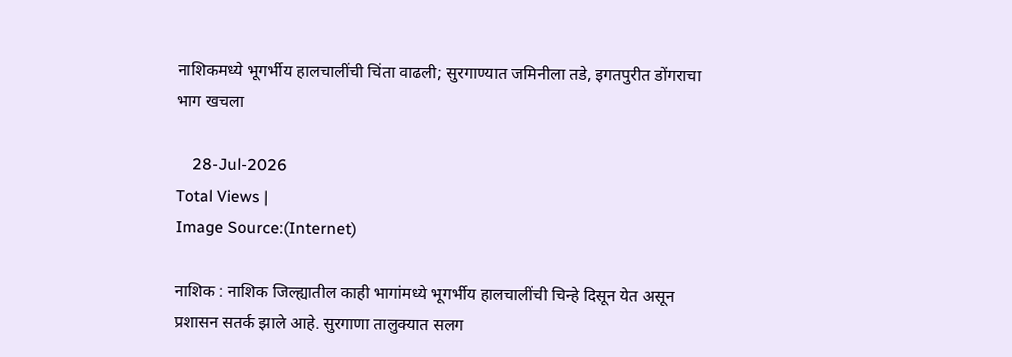नाशिकमध्ये भूगर्भीय हालचालींची चिंता वाढली; सुरगाण्यात जमिनीला तडे, इगतपुरीत डोंगराचा भाग खचला

    28-Jul-2026
Total Views |
Image Source:(Internet)

नाशिक : नाशिक जिल्ह्यातील काही भागांमध्ये भूगर्भीय हालचालींची चिन्हे दिसून येत असून प्रशासन सतर्क झाले आहे. सुरगाणा तालुक्यात सलग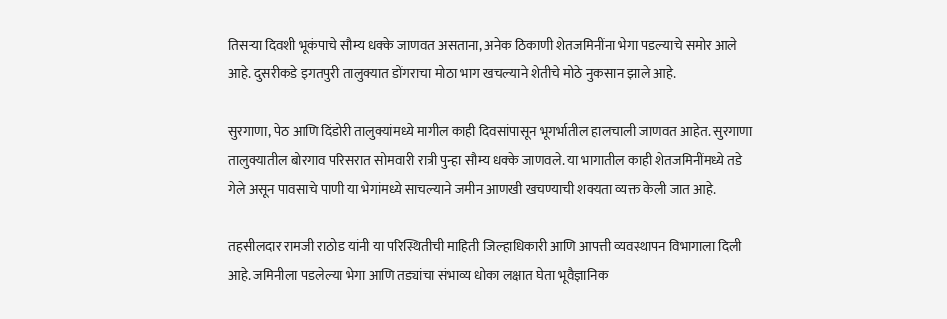तिसऱ्या दिवशी भूकंपाचे सौम्य धक्के जाणवत असताना, अनेक ठिकाणी शेतजमिनींना भेगा पडल्याचे समोर आले आहे. दुसरीकडे इगतपुरी तालुक्यात डोंगराचा मोठा भाग खचल्याने शेतीचे मोठे नुकसान झाले आहे.

सुरगाणा, पेठ आणि दिंडोरी तालुक्यांमध्ये मागील काही दिवसांपासून भूगर्भातील हालचाली जाणवत आहेत. सुरगाणा तालुक्यातील बोरगाव परिसरात सोमवारी रात्री पुन्हा सौम्य धक्के जाणवले. या भागातील काही शेतजमिनींमध्ये तडे गेले असून पावसाचे पाणी या भेगांमध्ये साचल्याने जमीन आणखी खचण्याची शक्यता व्यक्त केली जात आहे.

तहसीलदार रामजी राठोड यांनी या परिस्थितीची माहिती जिल्हाधिकारी आणि आपत्ती व्यवस्थापन विभागाला दिली आहे. जमिनीला पडलेल्या भेगा आणि तड्यांचा संभाव्य धोका लक्षात घेता भूवैज्ञानिक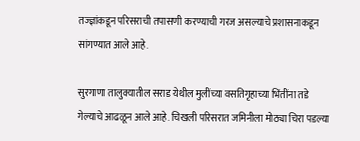तज्ज्ञांकडून परिसराची तपासणी करण्याची गरज असल्याचे प्रशासनाकडून सांगण्यात आले आहे.

सुरगाणा तालुक्यातील सराड येथील मुलींच्या वसतिगृहाच्या भिंतींना तडे गेल्याचे आढळून आले आहे. चिखली परिसरात जमिनीला मोठ्या चिरा पडल्या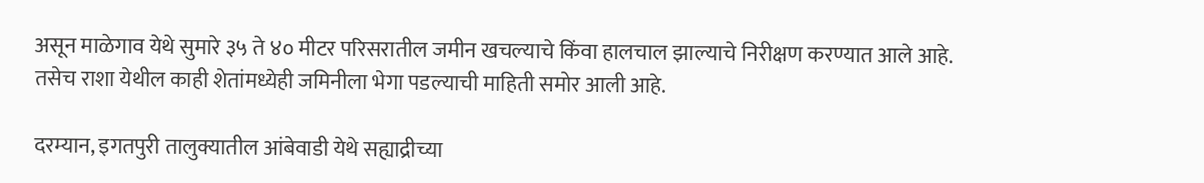असून माळेगाव येथे सुमारे ३५ ते ४० मीटर परिसरातील जमीन खचल्याचे किंवा हालचाल झाल्याचे निरीक्षण करण्यात आले आहे. तसेच राशा येथील काही शेतांमध्येही जमिनीला भेगा पडल्याची माहिती समोर आली आहे.

दरम्यान, इगतपुरी तालुक्यातील आंबेवाडी येथे सह्याद्रीच्या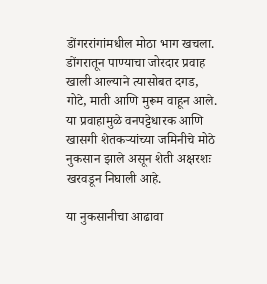डोंगररांगांमधील मोठा भाग खचला. डोंगरातून पाण्याचा जोरदार प्रवाह खाली आल्याने त्यासोबत दगड, गोटे, माती आणि मुरूम वाहून आले. या प्रवाहामुळे वनपट्टेधारक आणि खासगी शेतकऱ्यांच्या जमिनीचे मोठे नुकसान झाले असून शेती अक्षरशः खरवडून निघाली आहे.

या नुकसानीचा आढावा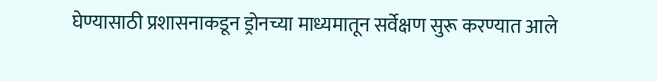घेण्यासाठी प्रशासनाकडून ड्रोनच्या माध्यमातून सर्वेक्षण सुरू करण्यात आले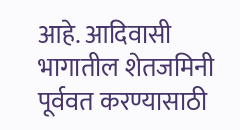आहे. आदिवासी भागातील शेतजमिनी पूर्ववत करण्यासाठी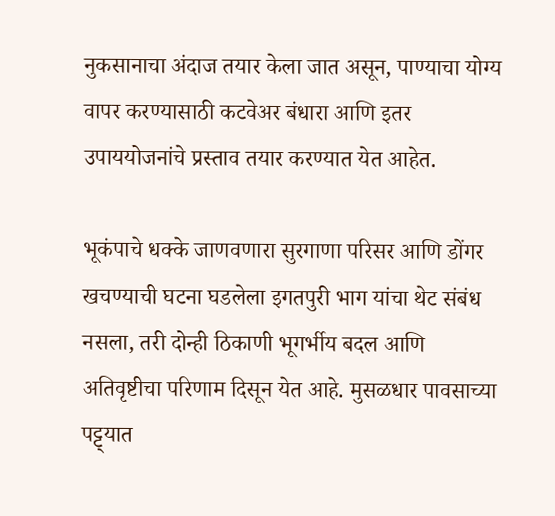नुकसानाचा अंदाज तयार केला जात असून, पाण्याचा योग्य वापर करण्यासाठी कटवेअर बंधारा आणि इतर उपाययोजनांचे प्रस्ताव तयार करण्यात येत आहेत.

भूकंपाचे धक्के जाणवणारा सुरगाणा परिसर आणि डोंगर खचण्याची घटना घडलेला इगतपुरी भाग यांचा थेट संबंध नसला, तरी दोन्ही ठिकाणी भूगर्भीय बदल आणि अतिवृष्टीचा परिणाम दिसून येत आहे. मुसळधार पावसाच्या पट्ट्यात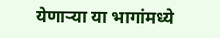येणाऱ्या या भागांमध्ये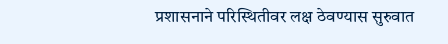प्रशासनाने परिस्थितीवर लक्ष ठेवण्यास सुरुवात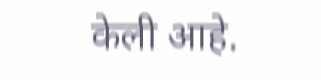केली आहे.